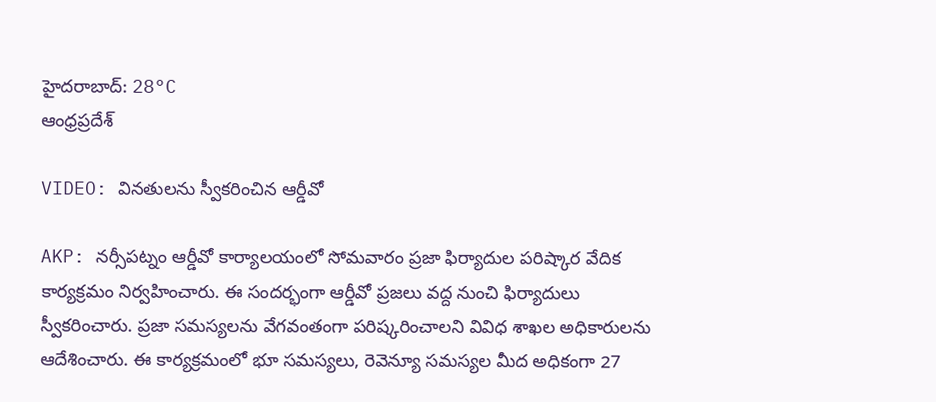హైదరాబాద్: 28°C
ఆంధ్రప్రదేశ్

VIDEO: వినతులను స్వీకరించిన ఆర్డీవో

AKP: నర్సీపట్నం ఆర్డీవో కార్యాలయంలో సోమవారం ప్రజా ఫిర్యాదుల పరిష్కార వేదిక కార్యక్రమం నిర్వహించారు. ఈ సందర్భంగా ఆర్డీవో ప్రజలు వద్ద నుంచి ఫిర్యాదులు స్వీకరించారు. ప్రజా సమస్యలను వేగవంతంగా పరిష్కరించాలని వివిధ శాఖల అధికారులను ఆదేశించారు. ఈ కార్యక్రమంలో భూ సమస్యలు, రెవెన్యూ సమస్యల మీద అధికంగా 27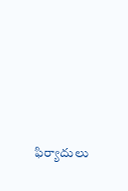ఫిర్యాదులు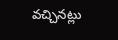వచ్చినట్లు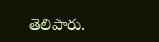తెలిపారు.